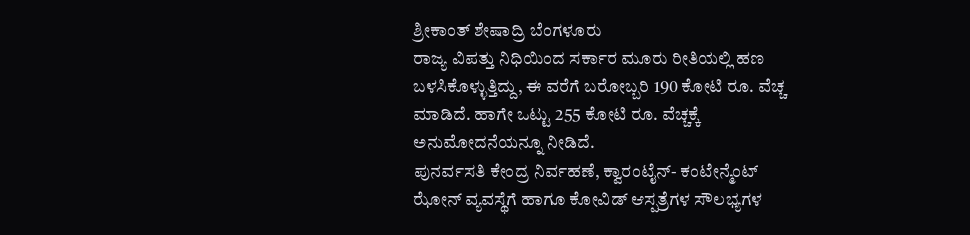ಶ್ರೀಕಾಂತ್ ಶೇಷಾದ್ರಿ ಬೆಂಗಳೂರು
ರಾಜ್ಯ ವಿಪತ್ತು ನಿಧಿಯಿಂದ ಸರ್ಕಾರ ಮೂರು ರೀತಿಯಲ್ಲಿ ಹಣ ಬಳಸಿಕೊಳ್ಳುತ್ತಿದ್ದು, ಈ ವರೆಗೆ ಬರೋಬ್ಬರಿ 190 ಕೋಟಿ ರೂ. ವೆಚ್ಚ ಮಾಡಿದೆ. ಹಾಗೇ ಒಟ್ಟು 255 ಕೋಟಿ ರೂ. ವೆಚ್ಚಕ್ಕೆ ಅನುಮೋದನೆಯನ್ನೂ ನೀಡಿದೆ.
ಪುನರ್ವಸತಿ ಕೇಂದ್ರ ನಿರ್ವಹಣೆ, ಕ್ವಾರಂಟೈನ್- ಕಂಟೇನ್ಮೆಂಟ್ ಝೋನ್ ವ್ಯವಸ್ಥೆಗೆ ಹಾಗೂ ಕೋವಿಡ್ ಆಸ್ಪತ್ರೆಗಳ ಸೌಲಭ್ಯಗಳ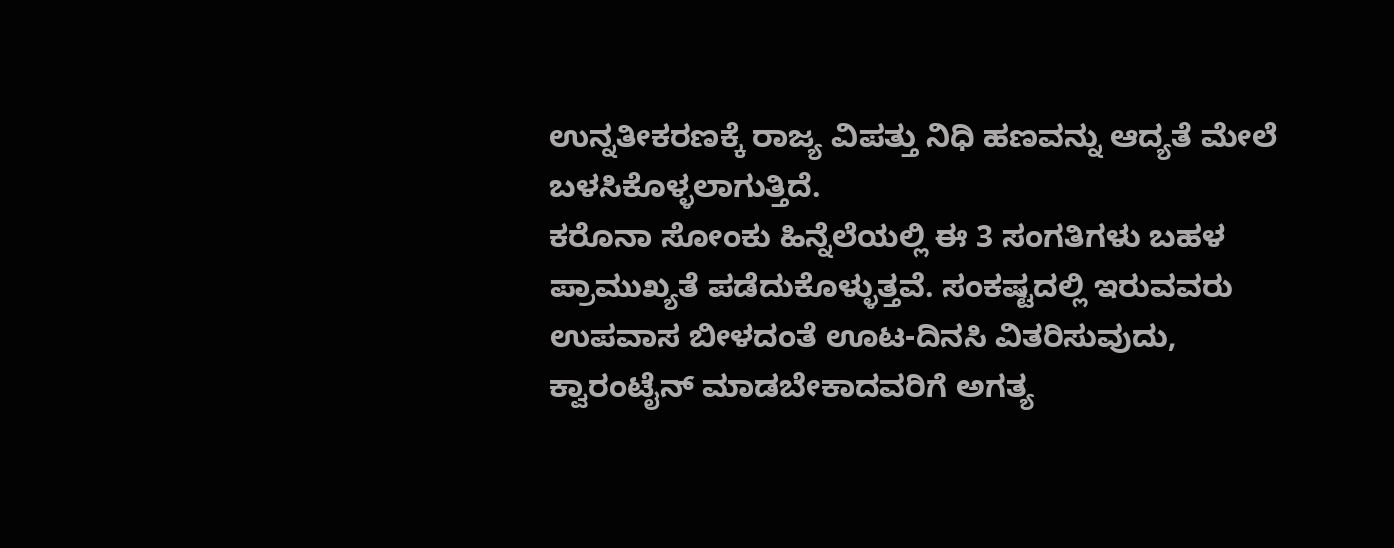ಉನ್ನತೀಕರಣಕ್ಕೆ ರಾಜ್ಯ ವಿಪತ್ತು ನಿಧಿ ಹಣವನ್ನು ಆದ್ಯತೆ ಮೇಲೆ ಬಳಸಿಕೊಳ್ಳಲಾಗುತ್ತಿದೆ.
ಕರೊನಾ ಸೋಂಕು ಹಿನ್ನೆಲೆಯಲ್ಲಿ ಈ 3 ಸಂಗತಿಗಳು ಬಹಳ ಪ್ರಾಮುಖ್ಯತೆ ಪಡೆದುಕೊಳ್ಳುತ್ತವೆ. ಸಂಕಷ್ಟದಲ್ಲಿ ಇರುವವರು ಉಪವಾಸ ಬೀಳದಂತೆ ಊಟ-ದಿನಸಿ ವಿತರಿಸುವುದು, ಕ್ವಾರಂಟೈನ್ ಮಾಡಬೇಕಾದವರಿಗೆ ಅಗತ್ಯ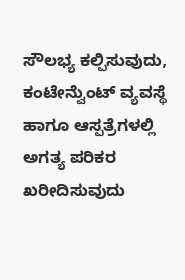ಸೌಲಭ್ಯ ಕಲ್ಪಿಸುವುದು, ಕಂಟೇನ್ವೆುಂಟ್ ವ್ಯವಸ್ಥೆ ಹಾಗೂ ಆಸ್ಪತ್ರೆಗಳಲ್ಲಿ ಅಗತ್ಯ ಪರಿಕರ ಖರೀದಿಸುವುದು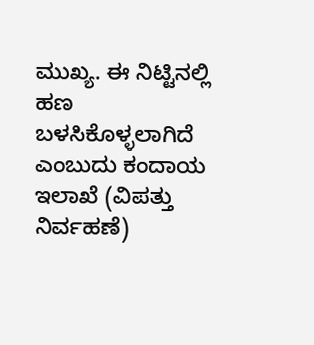ಮುಖ್ಯ. ಈ ನಿಟ್ಟಿನಲ್ಲಿ ಹಣ ಬಳಸಿಕೊಳ್ಳಲಾಗಿದೆ ಎಂಬುದು ಕಂದಾಯ ಇಲಾಖೆ (ವಿಪತ್ತು ನಿರ್ವಹಣೆ)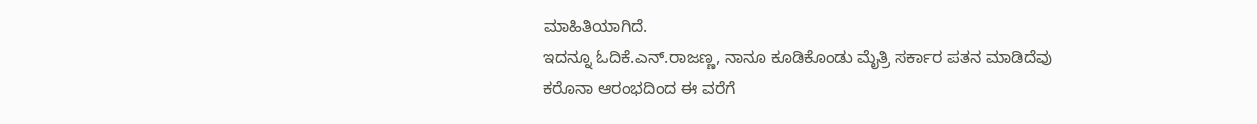ಮಾಹಿತಿಯಾಗಿದೆ.
ಇದನ್ನೂ ಓದಿಕೆ.ಎನ್.ರಾಜಣ್ಣ, ನಾನೂ ಕೂಡಿಕೊಂಡು ಮೈತ್ರಿ ಸರ್ಕಾರ ಪತನ ಮಾಡಿದೆವು
ಕರೊನಾ ಆರಂಭದಿಂದ ಈ ವರೆಗೆ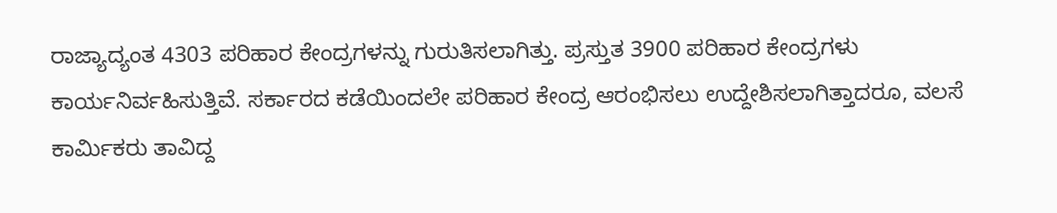ರಾಜ್ಯಾದ್ಯಂತ 4303 ಪರಿಹಾರ ಕೇಂದ್ರಗಳನ್ನು ಗುರುತಿಸಲಾಗಿತ್ತು. ಪ್ರಸ್ತುತ 3900 ಪರಿಹಾರ ಕೇಂದ್ರಗಳು ಕಾರ್ಯನಿರ್ವಹಿಸುತ್ತಿವೆ. ಸರ್ಕಾರದ ಕಡೆಯಿಂದಲೇ ಪರಿಹಾರ ಕೇಂದ್ರ ಆರಂಭಿಸಲು ಉದ್ದೇಶಿಸಲಾಗಿತ್ತಾದರೂ, ವಲಸೆ ಕಾರ್ವಿುಕರು ತಾವಿದ್ದ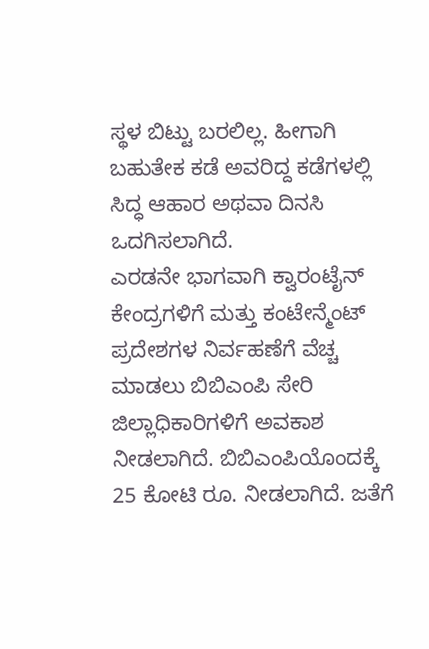ಸ್ಥಳ ಬಿಟ್ಟು ಬರಲಿಲ್ಲ. ಹೀಗಾಗಿ ಬಹುತೇಕ ಕಡೆ ಅವರಿದ್ದ ಕಡೆಗಳಲ್ಲಿ ಸಿದ್ಧ ಆಹಾರ ಅಥವಾ ದಿನಸಿ ಒದಗಿಸಲಾಗಿದೆ.
ಎರಡನೇ ಭಾಗವಾಗಿ ಕ್ವಾರಂಟೈನ್ ಕೇಂದ್ರಗಳಿಗೆ ಮತ್ತು ಕಂಟೇನ್ಮೆಂಟ್ ಪ್ರದೇಶಗಳ ನಿರ್ವಹಣೆಗೆ ವೆಚ್ಚ ಮಾಡಲು ಬಿಬಿಎಂಪಿ ಸೇರಿ ಜಿಲ್ಲಾಧಿಕಾರಿಗಳಿಗೆ ಅವಕಾಶ ನೀಡಲಾಗಿದೆ. ಬಿಬಿಎಂಪಿಯೊಂದಕ್ಕೆ 25 ಕೋಟಿ ರೂ. ನೀಡಲಾಗಿದೆ. ಜತೆಗೆ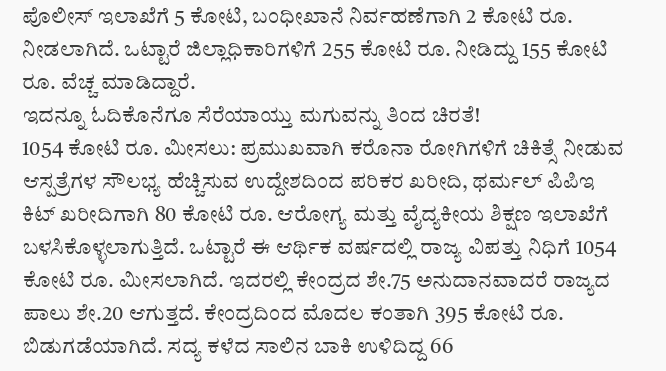ಪೊಲೀಸ್ ಇಲಾಖೆಗೆ 5 ಕೋಟಿ, ಬಂಧೀಖಾನೆ ನಿರ್ವಹಣೆಗಾಗಿ 2 ಕೋಟಿ ರೂ. ನೀಡಲಾಗಿದೆ. ಒಟ್ಟಾರೆ ಜಿಲ್ಲಾಧಿಕಾರಿಗಳಿಗೆ 255 ಕೋಟಿ ರೂ. ನೀಡಿದ್ದು 155 ಕೋಟಿ ರೂ. ವೆಚ್ಚ ಮಾಡಿದ್ದಾರೆ.
ಇದನ್ನೂ ಓದಿಕೊನೆಗೂ ಸೆರೆಯಾಯ್ತು ಮಗುವನ್ನು ತಿಂದ ಚಿರತೆ!
1054 ಕೋಟಿ ರೂ. ಮೀಸಲು: ಪ್ರಮುಖವಾಗಿ ಕರೊನಾ ರೋಗಿಗಳಿಗೆ ಚಿಕಿತ್ಸೆ ನೀಡುವ ಆಸ್ಪತ್ರೆಗಳ ಸೌಲಭ್ಯ ಹೆಚ್ಚಿಸುವ ಉದ್ದೇಶದಿಂದ ಪರಿಕರ ಖರೀದಿ, ಥರ್ಮಲ್ ಪಿಪಿಇ ಕಿಟ್ ಖರೀದಿಗಾಗಿ 80 ಕೋಟಿ ರೂ. ಆರೋಗ್ಯ ಮತ್ತು ವೈದ್ಯಕೀಯ ಶಿಕ್ಷಣ ಇಲಾಖೆಗೆ ಬಳಸಿಕೊಳ್ಳಲಾಗುತ್ತಿದೆ. ಒಟ್ಟಾರೆ ಈ ಆರ್ಥಿಕ ವರ್ಷದಲ್ಲಿ ರಾಜ್ಯ ವಿಪತ್ತು ನಿಧಿಗೆ 1054 ಕೋಟಿ ರೂ. ಮೀಸಲಾಗಿದೆ. ಇದರಲ್ಲಿ ಕೇಂದ್ರದ ಶೇ.75 ಅನುದಾನವಾದರೆ ರಾಜ್ಯದ ಪಾಲು ಶೇ.20 ಆಗುತ್ತದೆ. ಕೇಂದ್ರದಿಂದ ಮೊದಲ ಕಂತಾಗಿ 395 ಕೋಟಿ ರೂ. ಬಿಡುಗಡೆಯಾಗಿದೆ. ಸದ್ಯ ಕಳೆದ ಸಾಲಿನ ಬಾಕಿ ಉಳಿದಿದ್ದ 66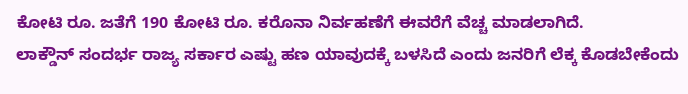ಕೋಟಿ ರೂ. ಜತೆಗೆ 190 ಕೋಟಿ ರೂ. ಕರೊನಾ ನಿರ್ವಹಣೆಗೆ ಈವರೆಗೆ ವೆಚ್ಚ ಮಾಡಲಾಗಿದೆ.
ಲಾಕ್ಡೌನ್ ಸಂದರ್ಭ ರಾಜ್ಯ ಸರ್ಕಾರ ಎಷ್ಟು ಹಣ ಯಾವುದಕ್ಕೆ ಬಳಸಿದೆ ಎಂದು ಜನರಿಗೆ ಲೆಕ್ಕ ಕೊಡಬೇಕೆಂದು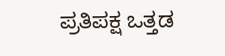ಪ್ರತಿಪಕ್ಷ ಒತ್ತಡ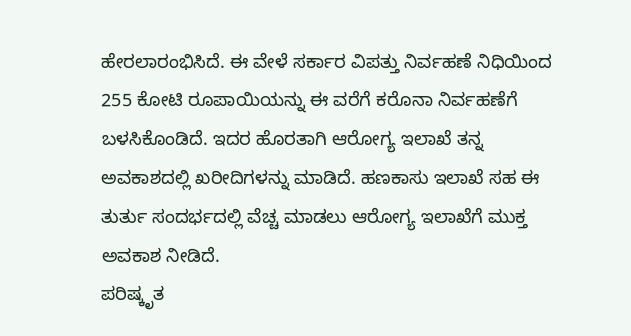ಹೇರಲಾರಂಭಿಸಿದೆ. ಈ ವೇಳೆ ಸರ್ಕಾರ ವಿಪತ್ತು ನಿರ್ವಹಣೆ ನಿಧಿಯಿಂದ 255 ಕೋಟಿ ರೂಪಾಯಿಯನ್ನು ಈ ವರೆಗೆ ಕರೊನಾ ನಿರ್ವಹಣೆಗೆ ಬಳಸಿಕೊಂಡಿದೆ. ಇದರ ಹೊರತಾಗಿ ಆರೋಗ್ಯ ಇಲಾಖೆ ತನ್ನ ಅವಕಾಶದಲ್ಲಿ ಖರೀದಿಗಳನ್ನು ಮಾಡಿದೆ. ಹಣಕಾಸು ಇಲಾಖೆ ಸಹ ಈ ತುರ್ತು ಸಂದರ್ಭದಲ್ಲಿ ವೆಚ್ಚ ಮಾಡಲು ಆರೋಗ್ಯ ಇಲಾಖೆಗೆ ಮುಕ್ತ ಅವಕಾಶ ನೀಡಿದೆ.
ಪರಿಷ್ಕೃತ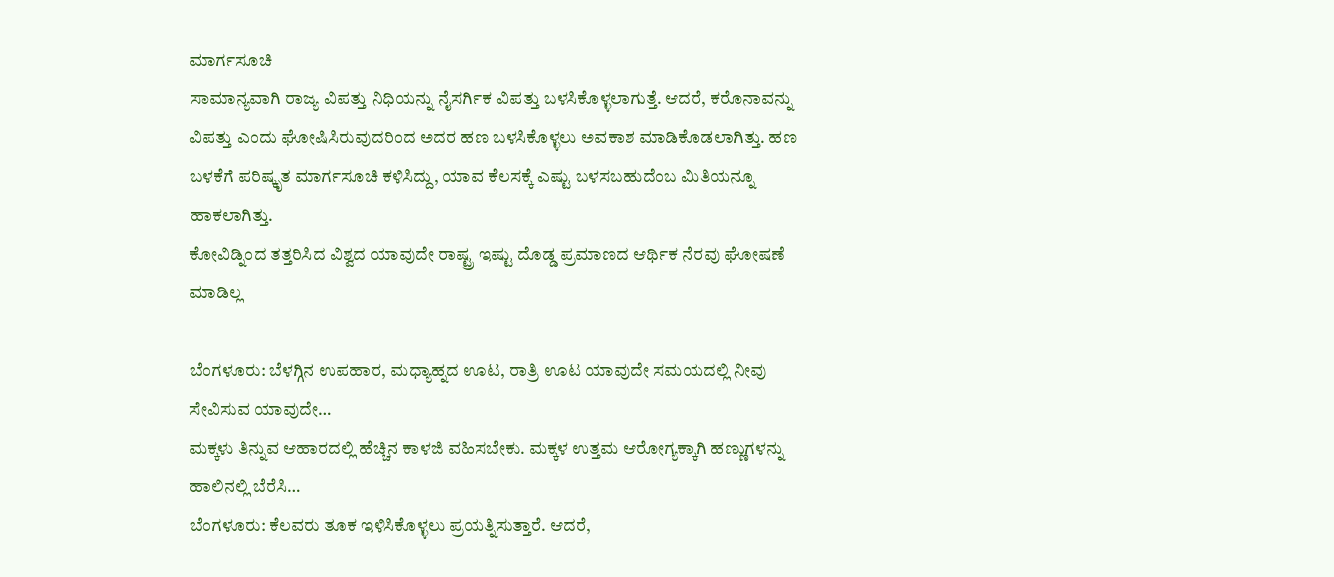ಮಾರ್ಗಸೂಚಿ
ಸಾಮಾನ್ಯವಾಗಿ ರಾಜ್ಯ ವಿಪತ್ತು ನಿಧಿಯನ್ನು ನೈಸರ್ಗಿಕ ವಿಪತ್ತು ಬಳಸಿಕೊಳ್ಳಲಾಗುತ್ತೆ. ಆದರೆ, ಕರೊನಾವನ್ನು ವಿಪತ್ತು ಎಂದು ಘೋಷಿಸಿರುವುದರಿಂದ ಅದರ ಹಣ ಬಳಸಿಕೊಳ್ಳಲು ಅವಕಾಶ ಮಾಡಿಕೊಡಲಾಗಿತ್ತು. ಹಣ ಬಳಕೆಗೆ ಪರಿಷ್ಕೃತ ಮಾರ್ಗಸೂಚಿ ಕಳಿಸಿದ್ದು, ಯಾವ ಕೆಲಸಕ್ಕೆ ಎಷ್ಟು ಬಳಸಬಹುದೆಂಬ ಮಿತಿಯನ್ನೂ ಹಾಕಲಾಗಿತ್ತು.
ಕೋವಿಡ್ನಿಂದ ತತ್ತರಿಸಿದ ವಿಶ್ವದ ಯಾವುದೇ ರಾಷ್ಟ್ರ ಇಷ್ಟು ದೊಡ್ಡ ಪ್ರಮಾಣದ ಆರ್ಥಿಕ ನೆರವು ಘೋಷಣೆ ಮಾಡಿಲ್ಲ

ಬೆಂಗಳೂರು: ಬೆಳಗ್ಗಿನ ಉಪಹಾರ, ಮಧ್ಯಾಹ್ನದ ಊಟ, ರಾತ್ರಿ ಊಟ ಯಾವುದೇ ಸಮಯದಲ್ಲಿ ನೀವು ಸೇವಿಸುವ ಯಾವುದೇ…
ಮಕ್ಕಳು ತಿನ್ನುವ ಆಹಾರದಲ್ಲಿ ಹೆಚ್ಚಿನ ಕಾಳಜಿ ವಹಿಸಬೇಕು. ಮಕ್ಕಳ ಉತ್ತಮ ಆರೋಗ್ಯಕ್ಕಾಗಿ ಹಣ್ಣುಗಳನ್ನು ಹಾಲಿನಲ್ಲಿ ಬೆರೆಸಿ…
ಬೆಂಗಳೂರು: ಕೆಲವರು ತೂಕ ಇಳಿಸಿಕೊಳ್ಳಲು ಪ್ರಯತ್ನಿಸುತ್ತಾರೆ. ಆದರೆ,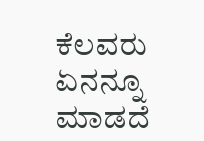ಕೆಲವರು ಏನನ್ನೂ ಮಾಡದೆ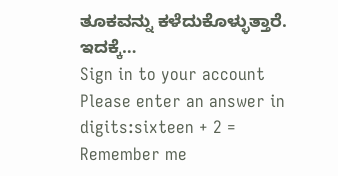ತೂಕವನ್ನು ಕಳೆದುಕೊಳ್ಳುತ್ತಾರೆ. ಇದಕ್ಕೆ…
Sign in to your account
Please enter an answer in digits:sixteen + 2 =
Remember me